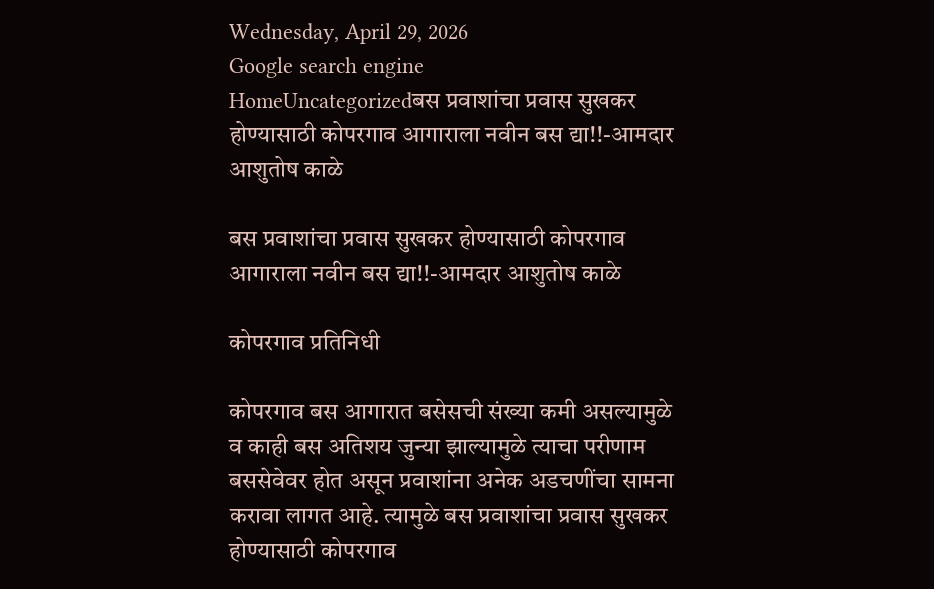Wednesday, April 29, 2026
Google search engine
HomeUncategorizedबस प्रवाशांचा प्रवास सुखकर होण्यासाठी कोपरगाव आगाराला नवीन बस द्या!!-आमदार आशुतोष काळे

बस प्रवाशांचा प्रवास सुखकर होण्यासाठी कोपरगाव आगाराला नवीन बस द्या!!-आमदार आशुतोष काळे

कोपरगाव प्रतिनिधी

कोपरगाव बस आगारात बसेसची संख्या कमी असल्यामुळे व काही बस अतिशय जुन्या झाल्यामुळे त्याचा परीणाम बससेवेवर होत असून प्रवाशांना अनेक अडचणींचा सामना करावा लागत आहे. त्यामुळे बस प्रवाशांचा प्रवास सुखकर होण्यासाठी कोपरगाव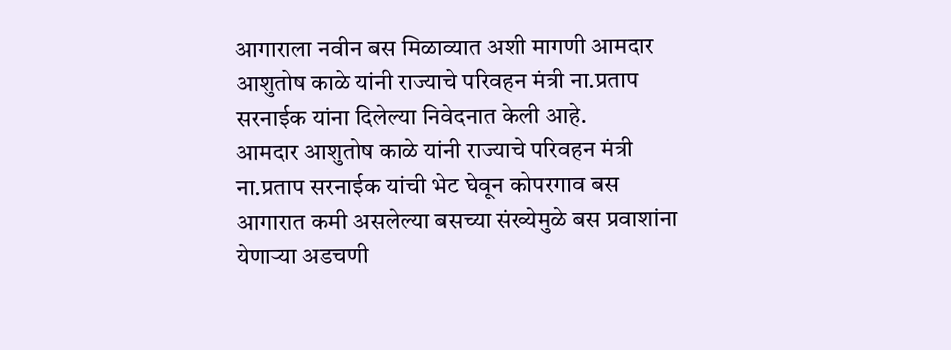आगाराला नवीन बस मिळाव्यात अशी मागणी आमदार आशुतोष काळे यांनी राज्याचे परिवहन मंत्री ना.प्रताप सरनाईक यांना दिलेल्या निवेदनात केली आहे.
आमदार आशुतोष काळे यांनी राज्याचे परिवहन मंत्री ना.प्रताप सरनाईक यांची भेट घेवून कोपरगाव बस आगारात कमी असलेल्या बसच्या संख्येमुळे बस प्रवाशांना येणाऱ्या अडचणी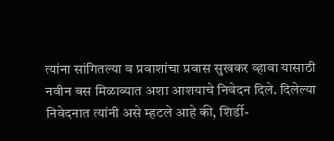त्यांना सांगितल्या व प्रवाशांचा प्रवास सुखकर व्हावा यासाठी नवीन बस मिळाव्यात अशा आशयाचे निवेदन दिले. दिलेल्या निवेदनात त्यांनी असे म्हटले आहे की, शिर्डी-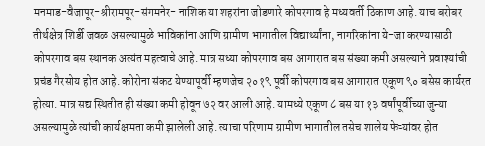मनमाड-वैजापूर-श्रीरामपूर-संगमनेर- नाशिक या शहरांना जोडणारे कोपरगाव हे मध्यवर्ती ठिकाण आहे. याच बरोबर तीर्थक्षेत्र शिर्डी जवळ असल्यामुळे भाविकांना आणि ग्रामीण भागातील विद्यार्थ्यांना, नागरिकांना ये-जा करण्यासाठी कोपरगाव बस स्थानक अत्यंत महत्वाचे आहे. मात्र सध्या कोपरगाव बस आगारात बस संख्या कमी असल्याने प्रवाश्यांची प्रचंड गैरसोय होत आहे. कोरोना संकट येण्यापूर्वी म्हणजेच २०१९ पूर्वी कोपरगाव बस आगारात एकूण ९० बसेस कार्यरत होत्या. मात्र सद्य स्थितीत ही संख्या कमी होवून ७२ वर आली आहे. यामध्ये एकूण ८ बस या १३ वर्षांपूर्वीच्या जुन्या असल्यामुळे त्यांची कार्यक्षमता कमी झालेली आहे. त्याचा परिणाम ग्रामीण भागातील तसेच शालेय फेऱ्यांवर होत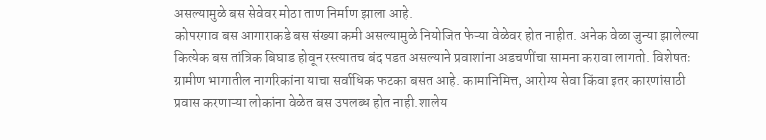असल्यामुळे बस सेवेवर मोठा ताण निर्माण झाला आहे.
कोपरगाव बस आगाराकडे बस संख्या कमी असल्यामुळे नियोजित फेऱ्या वेळेवर होत नाहीत. अनेक वेळा जुन्या झालेल्या कित्येक बस तांत्रिक बिघाड होवून रस्त्यातच बंद पडत असल्याने प्रवाशांना अडचणींचा सामना करावा लागतो. विशेषतः ग्रामीण भागातील नागरिकांना याचा सर्वाधिक फटका बसत आहे. कामानिमित्त, आरोग्य सेवा किंवा इतर कारणांसाठी प्रवास करणाऱ्या लोकांना वेळेत बस उपलब्ध होत नाही.शालेय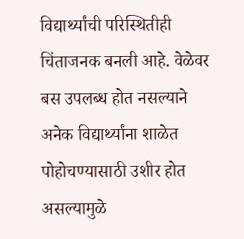विद्यार्थ्यांची परिस्थितीही चिंताजनक बनली आहे. वेळेवर बस उपलब्ध होत नसल्याने अनेक विद्यार्थ्यांना शाळेत पोहोचण्यासाठी उशीर होत असल्यामुळे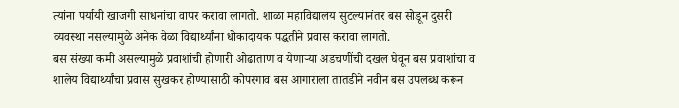त्यांना पर्यायी खाजगी साधनांचा वापर करावा लागतो. शाळा महाविद्यालय सुटल्यानंतर बस सोडून दुसरी व्यवस्था नसल्यामुळे अनेक वेळा विद्यार्थ्यांना धोकादायक पद्धतीने प्रवास करावा लागतो.
बस संख्या कमी असल्यामुळे प्रवाशांची होणारी ओढाताण व येणाऱ्या अडचणींची दखल घेवून बस प्रवाशांचा व शालेय विद्यार्थ्यांचा प्रवास सुखकर होण्यासाठी कोपरगाव बस आगाराला तातडीने नवीन बस उपलब्ध करून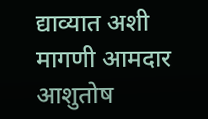द्याव्यात अशी मागणी आमदार आशुतोष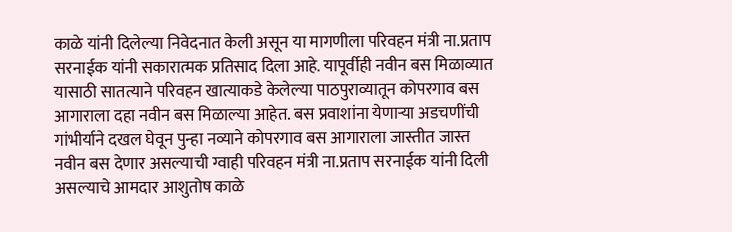काळे यांनी दिलेल्या निवेदनात केली असून या मागणीला परिवहन मंत्री ना.प्रताप सरनाईक यांनी सकारात्मक प्रतिसाद दिला आहे. यापूर्वीही नवीन बस मिळाव्यात यासाठी सातत्याने परिवहन खात्याकडे केलेल्या पाठपुराव्यातून कोपरगाव बस आगाराला दहा नवीन बस मिळाल्या आहेत. बस प्रवाशांना येणाऱ्या अडचणींची गांभीर्याने दखल घेवून पुन्हा नव्याने कोपरगाव बस आगाराला जास्तीत जास्त नवीन बस देणार असल्याची ग्वाही परिवहन मंत्री ना.प्रताप सरनाईक यांनी दिली असल्याचे आमदार आशुतोष काळे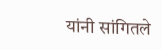यांनी सांगितले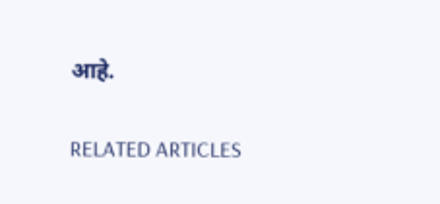आहे.

RELATED ARTICLES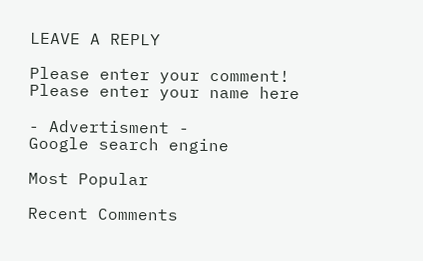LEAVE A REPLY

Please enter your comment!
Please enter your name here

- Advertisment -
Google search engine

Most Popular

Recent Comments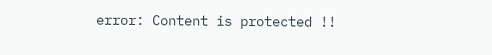error: Content is protected !!